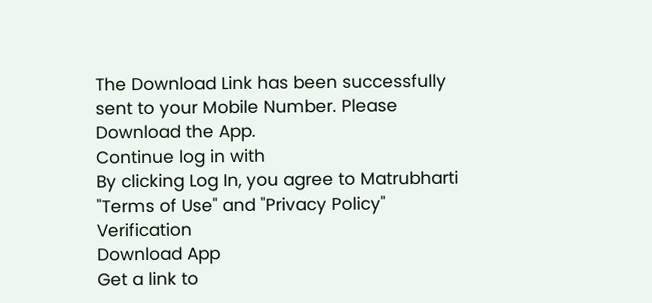The Download Link has been successfully sent to your Mobile Number. Please Download the App.
Continue log in with
By clicking Log In, you agree to Matrubharti "Terms of Use" and "Privacy Policy"
Verification
Download App
Get a link to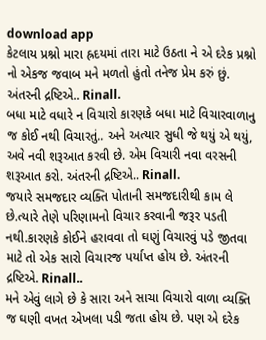download app
કેટલાય પ્રશ્નો મારા હ્રદયમાં તારા માટે ઉઠતા ને એ દરેક પ્રશ્નો નો એકજ જવાબ મને મળતો હુંતો તનેજ પ્રેમ કરું છું. અંતરની દ્રષ્ટિએ.. Rinall.
બધા માટે વધારે ન વિચારો કારણકે બધા માટે વિચારવાળાનુ જ કોઈ નથી વિચારતું.. અને અત્યાર સુધી જે થયું એ થયું, અવે નવી શરૂઆત કરવી છે. એમ વિચારી નવા વરસની શરૂઆત કરો. અંતરની દ્રષ્ટિએ.. Rinall.
જયારે સમજદાર વ્યક્તિ પોતાની સમજદારીથી કામ લે છે.ત્યારે તેણે પરિણામનો વિચાર કરવાની જરૂર પડતી નથી.કારણકે કોઈને હરાવવા તો ઘણું વિચારવું પડે જીતવા માટે તો એક સારો વિચારજ પર્યાપ્ત હોય છે. અંતરની દ્રષ્ટિએ. Rinall..
મને એવું લાગે છે કે સારા અને સાચા વિચારો વાળા વ્યક્તિ જ ઘણી વખત એખલા પડી જતા હોય છે. પણ એ દરેક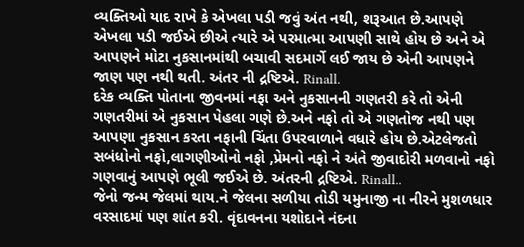વ્યક્તિઓ યાદ રાખે કે એખલા પડી જવું અંત નથી, શરૂઆત છે.આપણે એખલા પડી જઈએ છીએ ત્યારે એ પરમાત્મા આપણી સાથે હોય છે અને એ આપણને મોટા નુકસાનમાંથી બચાવી સદમાર્ગે લઈ જાય છે એની આપણને જાણ પણ નથી થતી. અંતર ની દ્રષ્ટિએ. Rinall.
દરેક વ્યક્તિ પોતાના જીવનમાં નફા અને નુકસાનની ગણતરી કરે તો એની ગણતરીમાં એ નુકસાન પેહલા ગણે છે.અને નફો તો એ ગણતોજ નથી પણ આપણા નુકસાન કરતા નફાની ચિંતા ઉપરવાળાને વધારે હોય છે.એટલેજતો સબંધોનો નફો,લાગણીઓનો નફો ,પ્રેમનો નફો ને અંતે જીવાદોરી મળવાનો નફો ગણવાનું આપણે ભૂલી જઈએ છે. અંતરની દ્રષ્ટિએ. Rinall..
જેનો જન્મ જેલમાં થાય.ને જેલના સળીયા તોડી યમુનાજી ના નીરને મુશળધાર વરસાદમાં પણ શાંત કરી. વૃંદાવનના યશોદાને નંદના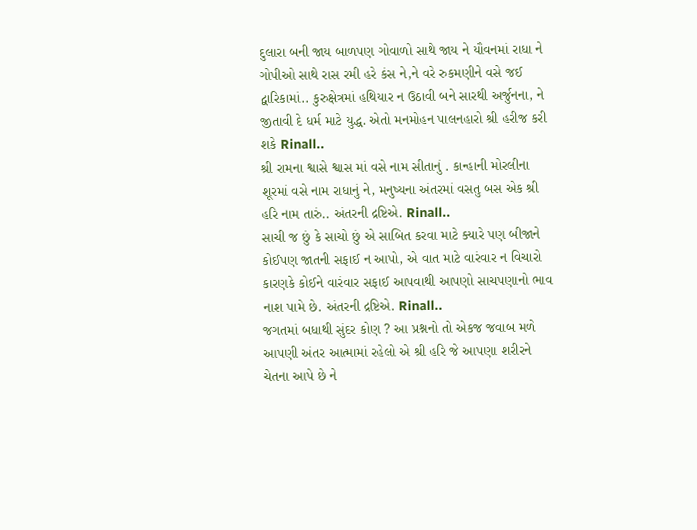દુલારા બની જાય બાળપણ ગોવાળો સાથે જાય ને યૌવનમાં રાધા ને ગોપીઓ સાથે રાસ રમી હરે કંસ ને,ને વરે રુકમણીને વસે જઈ દ્વારિકામાં.. કુરુક્ષેત્રમાં હથિયાર ન ઉઠાવી બને સારથી અર્જુનના, ને જીતાવી દે ધર્મ માટે યુદ્ધ. એતો મનમોહન પાલનહારો શ્રી હરીજ કરી શકે Rinall..
શ્રી રામના શ્વાસે શ્વાસ માં વસે નામ સીતાનું . કાન્હાની મોરલીના શૂરમાં વસે નામ રાધાનું ને, મનુષ્યના અંતરમાં વસતુ બસ એક શ્રી હરિ નામ તારું.. અંતરની દ્રષ્ટિએ. Rinall..
સાચી જ છું કે સાચો છું એ સાબિત કરવા માટે ક્યારે પણ બીજાને કોઈપણ જાતની સફાઈ ન આપો, એ વાત માટે વારંવાર ન વિચારો કારણકે કોઈને વારંવાર સફાઈ આપવાથી આપણો સાચપણાનો ભાવ નાશ પામે છે. અંતરની દ્રષ્ટિએ. Rinall..
જગતમાં બધાથી સુંદર કોણ ? આ પ્રશ્નનો તો એકજ જવાબ મળે આપણી અંતર આત્મામાં રહેલો એ શ્રી હરિ જે આપણા શરીરને ચેતના આપે છે ને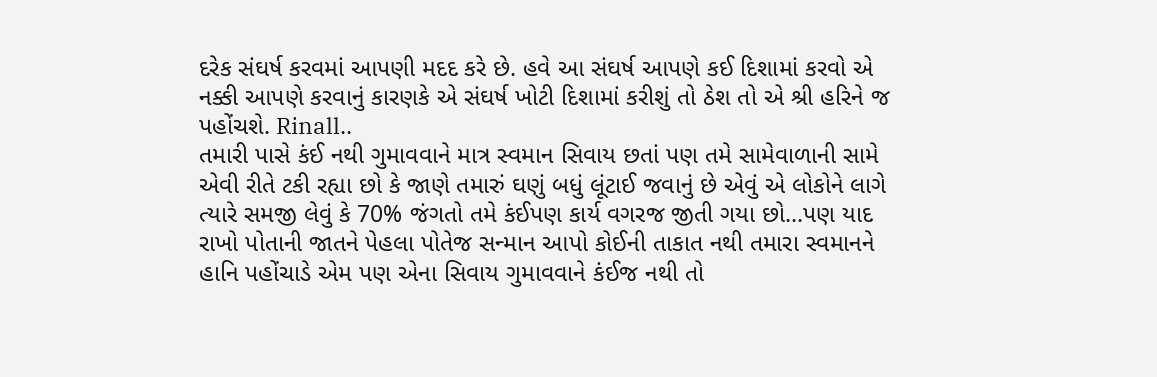દરેક સંઘર્ષ કરવમાં આપણી મદદ કરે છે. હવે આ સંઘર્ષ આપણે કઈ દિશામાં કરવો એ નક્કી આપણે કરવાનું કારણકે એ સંઘર્ષ ખોટી દિશામાં કરીશું તો ઠેશ તો એ શ્રી હરિને જ પહોંચશે. Rinall..
તમારી પાસે કંઈ નથી ગુમાવવાને માત્ર સ્વમાન સિવાય છતાં પણ તમે સામેવાળાની સામે એવી રીતે ટકી રહ્યા છો કે જાણે તમારું ઘણું બધું લૂંટાઈ જવાનું છે એવું એ લોકોને લાગે ત્યારે સમજી લેવું કે 70% જંગતો તમે કંઈપણ કાર્ય વગરજ જીતી ગયા છો...પણ યાદ રાખો પોતાની જાતને પેહલા પોતેજ સન્માન આપો કોઈની તાકાત નથી તમારા સ્વમાનને હાનિ પહોંચાડે એમ પણ એના સિવાય ગુમાવવાને કંઈજ નથી તો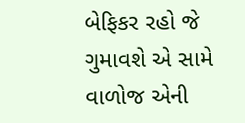બેફિકર રહો જે ગુમાવશે એ સામે વાળોજ એની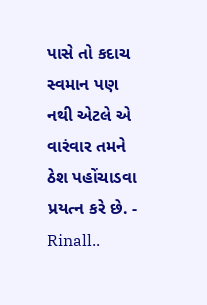પાસે તો કદાચ સ્વમાન પણ નથી એટલે એ વારંવાર તમને ઠેશ પહોંચાડવા પ્રયત્ન કરે છે. - Rinall..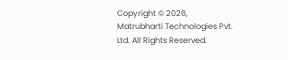Copyright © 2026, Matrubharti Technologies Pvt. Ltd. All Rights Reserved.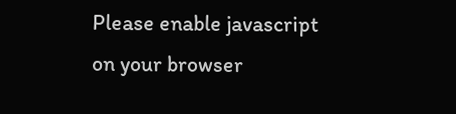Please enable javascript on your browser